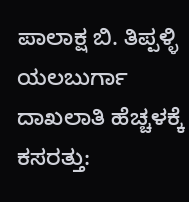ಪಾಲಾಕ್ಷ ಬಿ. ತಿಪ್ಪಳ್ಳಿ ಯಲಬುರ್ಗಾ
ದಾಖಲಾತಿ ಹೆಚ್ಚಳಕ್ಕೆ ಕಸರತ್ತು: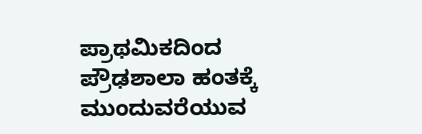ಪ್ರಾಥಮಿಕದಿಂದ ಪ್ರೌಢಶಾಲಾ ಹಂತಕ್ಕೆ ಮುಂದುವರೆಯುವ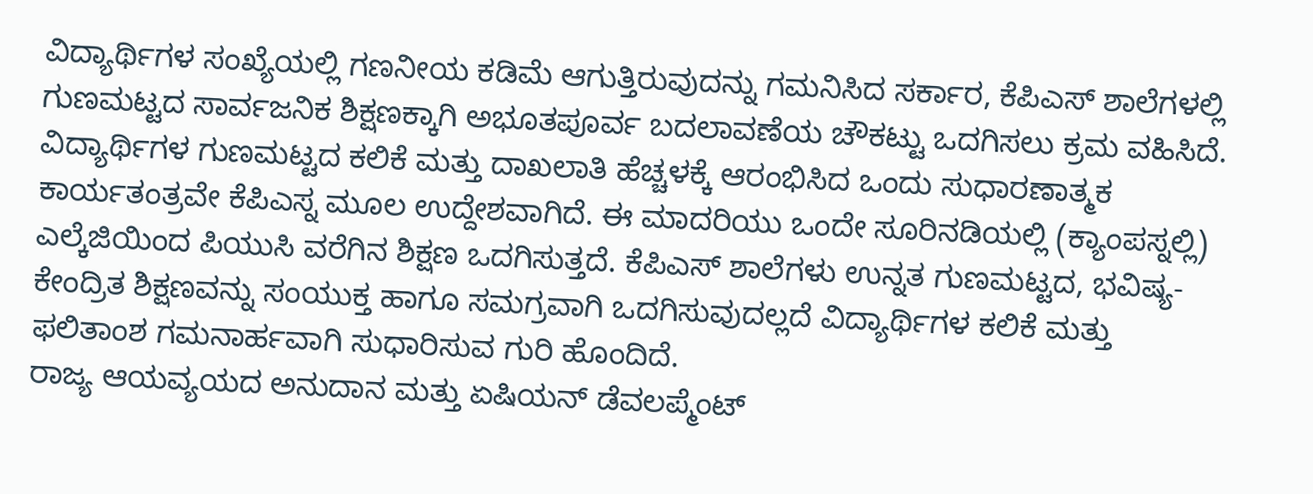ವಿದ್ಯಾರ್ಥಿಗಳ ಸಂಖ್ಯೆಯಲ್ಲಿ ಗಣನೀಯ ಕಡಿಮೆ ಆಗುತ್ತಿರುವುದನ್ನು ಗಮನಿಸಿದ ಸರ್ಕಾರ, ಕೆಪಿಎಸ್ ಶಾಲೆಗಳಲ್ಲಿ ಗುಣಮಟ್ಟದ ಸಾರ್ವಜನಿಕ ಶಿಕ್ಷಣಕ್ಕಾಗಿ ಅಭೂತಪೂರ್ವ ಬದಲಾವಣೆಯ ಚೌಕಟ್ಟು ಒದಗಿಸಲು ಕ್ರಮ ವಹಿಸಿದೆ. ವಿದ್ಯಾರ್ಥಿಗಳ ಗುಣಮಟ್ಟದ ಕಲಿಕೆ ಮತ್ತು ದಾಖಲಾತಿ ಹೆಚ್ಚಳಕ್ಕೆ ಆರಂಭಿಸಿದ ಒಂದು ಸುಧಾರಣಾತ್ಮಕ ಕಾರ್ಯತಂತ್ರವೇ ಕೆಪಿಎಸ್ನ ಮೂಲ ಉದ್ದೇಶವಾಗಿದೆ. ಈ ಮಾದರಿಯು ಒಂದೇ ಸೂರಿನಡಿಯಲ್ಲಿ (ಕ್ಯಾಂಪಸ್ನಲ್ಲಿ) ಎಲ್ಕೆಜಿಯಿಂದ ಪಿಯುಸಿ ವರೆಗಿನ ಶಿಕ್ಷಣ ಒದಗಿಸುತ್ತದೆ. ಕೆಪಿಎಸ್ ಶಾಲೆಗಳು ಉನ್ನತ ಗುಣಮಟ್ಟದ, ಭವಿಷ್ಯ-ಕೇಂದ್ರಿತ ಶಿಕ್ಷಣವನ್ನು ಸಂಯುಕ್ತ ಹಾಗೂ ಸಮಗ್ರವಾಗಿ ಒದಗಿಸುವುದಲ್ಲದೆ ವಿದ್ಯಾರ್ಥಿಗಳ ಕಲಿಕೆ ಮತ್ತು ಫಲಿತಾಂಶ ಗಮನಾರ್ಹವಾಗಿ ಸುಧಾರಿಸುವ ಗುರಿ ಹೊಂದಿದೆ.
ರಾಜ್ಯ ಆಯವ್ಯಯದ ಅನುದಾನ ಮತ್ತು ಏಷಿಯನ್ ಡೆವಲಪ್ಮೆಂಟ್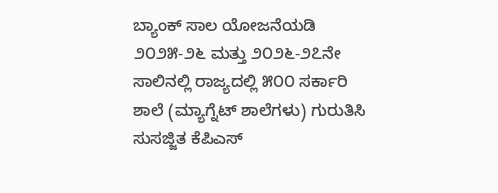ಬ್ಯಾಂಕ್ ಸಾಲ ಯೋಜನೆಯಡಿ ೨೦೨೫-೨೬ ಮತ್ತು ೨೦೨೬-೨೭ನೇ ಸಾಲಿನಲ್ಲಿ ರಾಜ್ಯದಲ್ಲಿ ೫೦೦ ಸರ್ಕಾರಿ ಶಾಲೆ (ಮ್ಯಾಗ್ನೆಟ್ ಶಾಲೆಗಳು) ಗುರುತಿಸಿ ಸುಸಜ್ಜಿತ ಕೆಪಿಎಸ್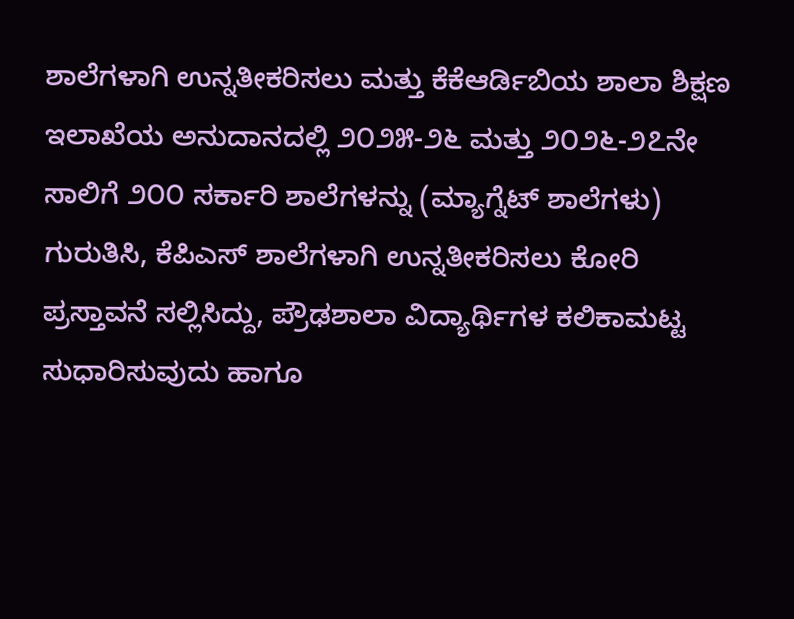ಶಾಲೆಗಳಾಗಿ ಉನ್ನತೀಕರಿಸಲು ಮತ್ತು ಕೆಕೆಆರ್ಡಿಬಿಯ ಶಾಲಾ ಶಿಕ್ಷಣ ಇಲಾಖೆಯ ಅನುದಾನದಲ್ಲಿ ೨೦೨೫-೨೬ ಮತ್ತು ೨೦೨೬-೨೭ನೇ ಸಾಲಿಗೆ ೨೦೦ ಸರ್ಕಾರಿ ಶಾಲೆಗಳನ್ನು (ಮ್ಯಾಗ್ನೆಟ್ ಶಾಲೆಗಳು) ಗುರುತಿಸಿ, ಕೆಪಿಎಸ್ ಶಾಲೆಗಳಾಗಿ ಉನ್ನತೀಕರಿಸಲು ಕೋರಿ ಪ್ರಸ್ತಾವನೆ ಸಲ್ಲಿಸಿದ್ದು, ಪ್ರೌಢಶಾಲಾ ವಿದ್ಯಾರ್ಥಿಗಳ ಕಲಿಕಾಮಟ್ಟ ಸುಧಾರಿಸುವುದು ಹಾಗೂ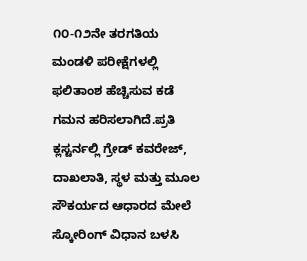೧೦-೧೨ನೇ ತರಗತಿಯ ಮಂಡಳಿ ಪರೀಕ್ಷೆಗಳಲ್ಲಿ ಫಲಿತಾಂಶ ಹೆಚ್ಚಿಸುವ ಕಡೆ ಗಮನ ಹರಿಸಲಾಗಿದೆ.ಪ್ರತಿ ಕ್ಲಸ್ಟರ್ನಲ್ಲಿ ಗ್ರೇಡ್ ಕವರೇಜ್, ದಾಖಲಾತಿ, ಸ್ಥಳ ಮತ್ತು ಮೂಲ ಸೌಕರ್ಯದ ಆಧಾರದ ಮೇಲೆ ಸ್ಕೋರಿಂಗ್ ವಿಧಾನ ಬಳಸಿ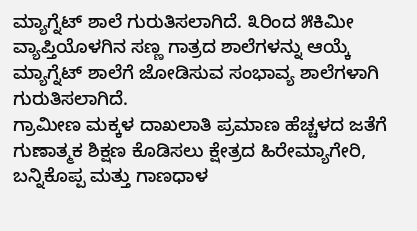ಮ್ಯಾಗ್ನೆಟ್ ಶಾಲೆ ಗುರುತಿಸಲಾಗಿದೆ. ೩ರಿಂದ ೫ಕಿಮೀ ವ್ಯಾಪ್ತಿಯೊಳಗಿನ ಸಣ್ಣ ಗಾತ್ರದ ಶಾಲೆಗಳನ್ನು ಆಯ್ಕೆ ಮ್ಯಾಗ್ನೆಟ್ ಶಾಲೆಗೆ ಜೋಡಿಸುವ ಸಂಭಾವ್ಯ ಶಾಲೆಗಳಾಗಿ ಗುರುತಿಸಲಾಗಿದೆ.
ಗ್ರಾಮೀಣ ಮಕ್ಕಳ ದಾಖಲಾತಿ ಪ್ರಮಾಣ ಹೆಚ್ಚಳದ ಜತೆಗೆ ಗುಣಾತ್ಮಕ ಶಿಕ್ಷಣ ಕೊಡಿಸಲು ಕ್ಷೇತ್ರದ ಹಿರೇಮ್ಯಾಗೇರಿ, ಬನ್ನಿಕೊಪ್ಪ ಮತ್ತು ಗಾಣಧಾಳ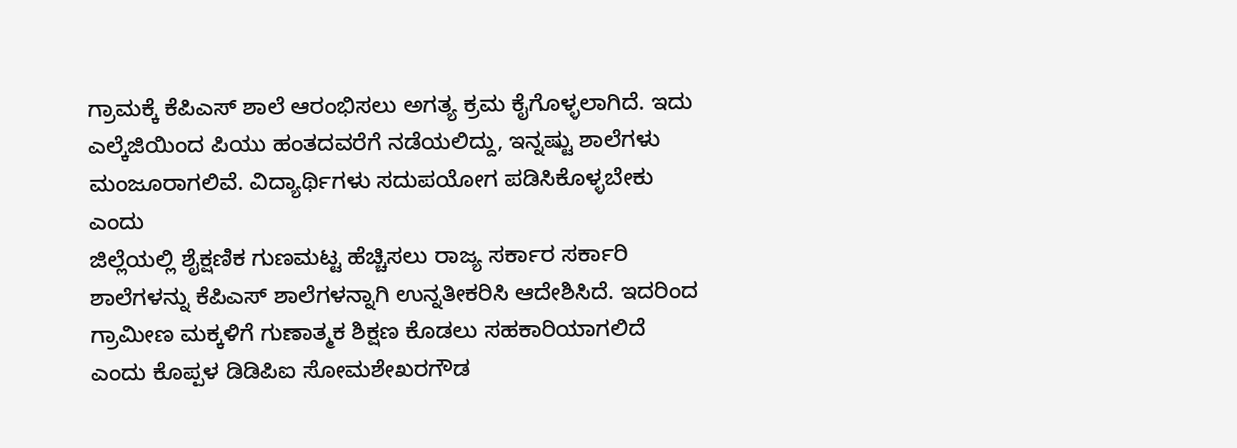ಗ್ರಾಮಕ್ಕೆ ಕೆಪಿಎಸ್ ಶಾಲೆ ಆರಂಭಿಸಲು ಅಗತ್ಯ ಕ್ರಮ ಕೈಗೊಳ್ಳಲಾಗಿದೆ. ಇದು ಎಲ್ಕೆಜಿಯಿಂದ ಪಿಯು ಹಂತದವರೆಗೆ ನಡೆಯಲಿದ್ದು, ಇನ್ನಷ್ಟು ಶಾಲೆಗಳು ಮಂಜೂರಾಗಲಿವೆ. ವಿದ್ಯಾರ್ಥಿಗಳು ಸದುಪಯೋಗ ಪಡಿಸಿಕೊಳ್ಳಬೇಕು ಎಂದು
ಜಿಲ್ಲೆಯಲ್ಲಿ ಶೈಕ್ಷಣಿಕ ಗುಣಮಟ್ಟ ಹೆಚ್ಚಿಸಲು ರಾಜ್ಯ ಸರ್ಕಾರ ಸರ್ಕಾರಿ ಶಾಲೆಗಳನ್ನು ಕೆಪಿಎಸ್ ಶಾಲೆಗಳನ್ನಾಗಿ ಉನ್ನತೀಕರಿಸಿ ಆದೇಶಿಸಿದೆ. ಇದರಿಂದ ಗ್ರಾಮೀಣ ಮಕ್ಕಳಿಗೆ ಗುಣಾತ್ಮಕ ಶಿಕ್ಷಣ ಕೊಡಲು ಸಹಕಾರಿಯಾಗಲಿದೆ ಎಂದು ಕೊಪ್ಪಳ ಡಿಡಿಪಿಐ ಸೋಮಶೇಖರಗೌಡ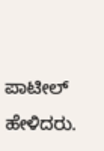ಪಾಟೀಲ್ ಹೇಳಿದರು.